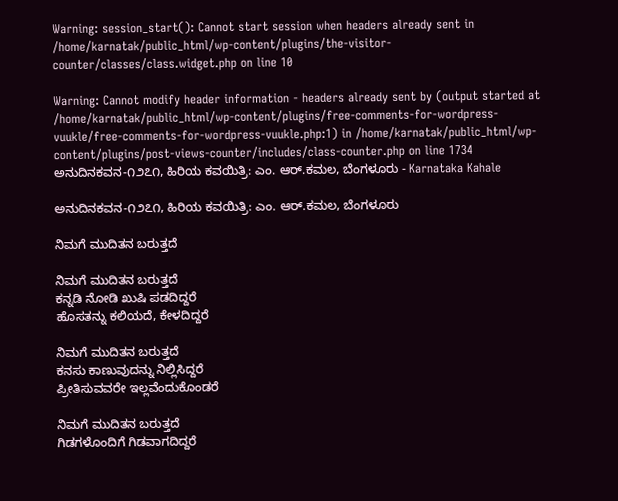Warning: session_start(): Cannot start session when headers already sent in /home/karnatak/public_html/wp-content/plugins/the-visitor-counter/classes/class.widget.php on line 10

Warning: Cannot modify header information - headers already sent by (output started at /home/karnatak/public_html/wp-content/plugins/free-comments-for-wordpress-vuukle/free-comments-for-wordpress-vuukle.php:1) in /home/karnatak/public_html/wp-content/plugins/post-views-counter/includes/class-counter.php on line 1734
ಅನುದಿನ‌ಕವನ-೧೨೭೧, ಹಿರಿಯ ಕವಯಿತ್ರಿ: ಎಂ. ಆರ್.ಕಮಲ, ಬೆಂಗಳೂರು - Karnataka Kahale

ಅನುದಿನ‌ಕವನ-೧೨೭೧, ಹಿರಿಯ ಕವಯಿತ್ರಿ: ಎಂ. ಆರ್.ಕಮಲ, ಬೆಂಗಳೂರು

ನಿಮಗೆ ಮುದಿತನ ಬರುತ್ತದೆ

ನಿಮಗೆ ಮುದಿತನ ಬರುತ್ತದೆ
ಕನ್ನಡಿ ನೋಡಿ ಖುಷಿ ಪಡದಿದ್ದರೆ
ಹೊಸತನ್ನು ಕಲಿಯದೆ, ಕೇಳದಿದ್ದರೆ

ನಿಮಗೆ ಮುದಿತನ ಬರುತ್ತದೆ
ಕನಸು ಕಾಣುವುದನ್ನು ನಿಲ್ಲಿಸಿದ್ದರೆ
ಪ್ರೀತಿಸುವವರೇ ಇಲ್ಲವೆಂದುಕೊಂಡರೆ

ನಿಮಗೆ ಮುದಿತನ ಬರುತ್ತದೆ
ಗಿಡಗಳೊಂದಿಗೆ ಗಿಡವಾಗದಿದ್ದರೆ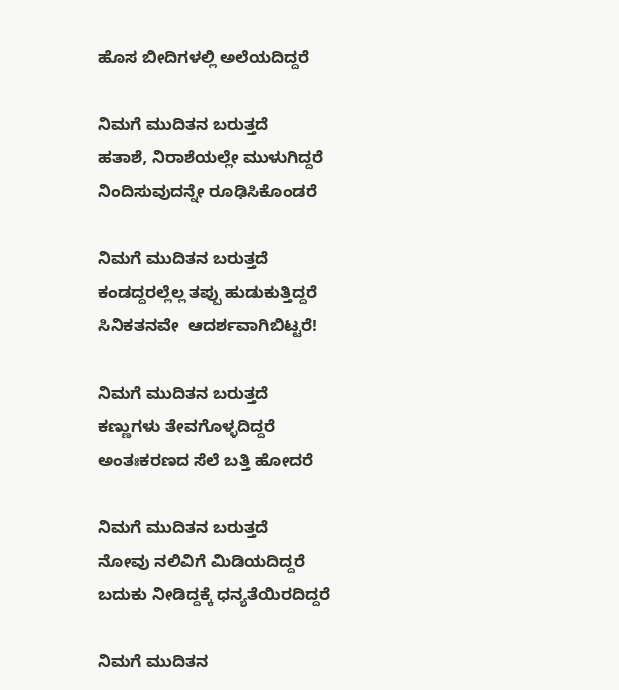ಹೊಸ ಬೀದಿಗಳಲ್ಲಿ ಅಲೆಯದಿದ್ದರೆ

ನಿಮಗೆ ಮುದಿತನ ಬರುತ್ತದೆ
ಹತಾಶೆ, ನಿರಾಶೆಯಲ್ಲೇ ಮುಳುಗಿದ್ದರೆ
ನಿಂದಿಸುವುದನ್ನೇ ರೂಢಿಸಿಕೊಂಡರೆ

ನಿಮಗೆ ಮುದಿತನ ಬರುತ್ತದೆ
ಕಂಡದ್ದರಲ್ಲೆಲ್ಲ ತಪ್ಪು ಹುಡುಕುತ್ತಿದ್ದರೆ
ಸಿನಿಕತನವೇ  ಆದರ್ಶವಾಗಿಬಿಟ್ಟರೆ!

ನಿಮಗೆ ಮುದಿತನ ಬರುತ್ತದೆ
ಕಣ್ಣುಗಳು ತೇವಗೊಳ್ಳದಿದ್ದರೆ
ಅಂತಃಕರಣದ ಸೆಲೆ ಬತ್ತಿ ಹೋದರೆ

ನಿಮಗೆ ಮುದಿತನ ಬರುತ್ತದೆ
ನೋವು ನಲಿವಿಗೆ ಮಿಡಿಯದಿದ್ದರೆ
ಬದುಕು ನೀಡಿದ್ದಕ್ಕೆ ಧನ್ಯತೆಯಿರದಿದ್ದರೆ

ನಿಮಗೆ ಮುದಿತನ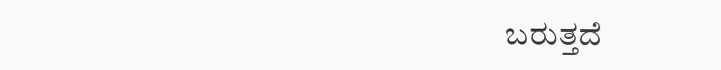ಬರುತ್ತದೆ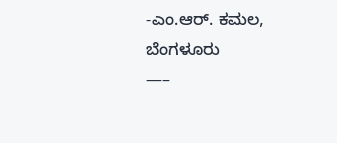-ಎಂ.ಆರ್. ಕಮಲ, ಬೆಂಗಳೂರು
—–